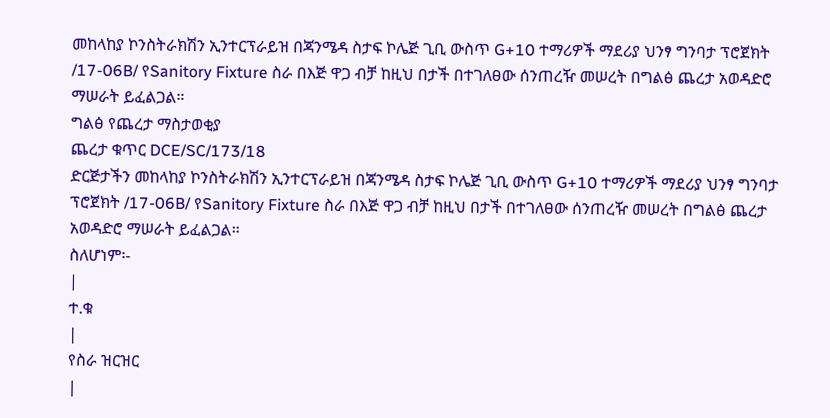መከላከያ ኮንስትራክሽን ኢንተርፕራይዝ በጃንሜዳ ስታፍ ኮሌጅ ጊቢ ውስጥ G+10 ተማሪዎች ማደሪያ ህንፃ ግንባታ ፕሮጀክት /17-06B/ የSanitory Fixture ስራ በእጅ ዋጋ ብቻ ከዚህ በታች በተገለፀው ሰንጠረዥ መሠረት በግልፅ ጨረታ አወዳድሮ ማሠራት ይፈልጋል።
ግልፅ የጨረታ ማስታወቂያ
ጨረታ ቁጥር DCE/SC/173/18
ድርጅታችን መከላከያ ኮንስትራክሽን ኢንተርፕራይዝ በጃንሜዳ ስታፍ ኮሌጅ ጊቢ ውስጥ G+10 ተማሪዎች ማደሪያ ህንፃ ግንባታ ፕሮጀክት /17-06B/ የSanitory Fixture ስራ በእጅ ዋጋ ብቻ ከዚህ በታች በተገለፀው ሰንጠረዥ መሠረት በግልፅ ጨረታ አወዳድሮ ማሠራት ይፈልጋል።
ስለሆነም፡-
|
ተ.ቁ
|
የስራ ዝርዝር
|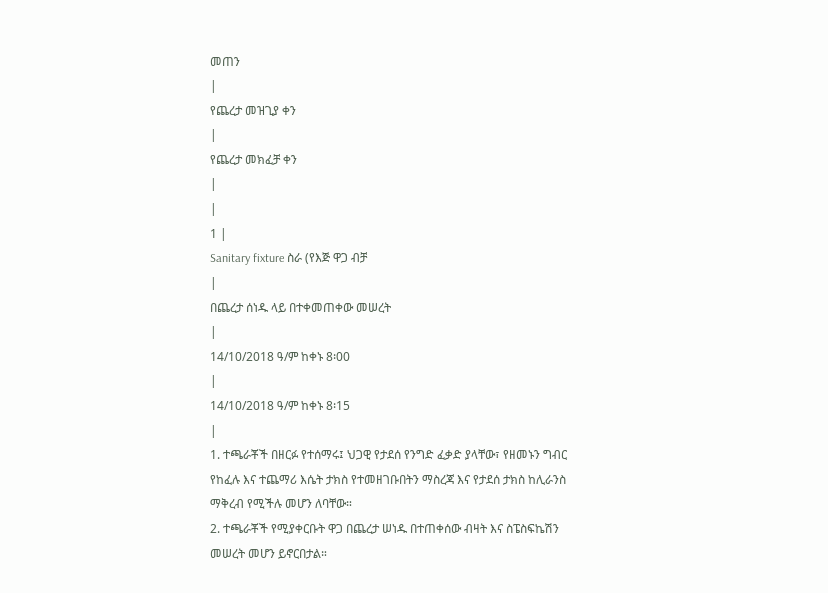መጠን
|
የጨረታ መዝጊያ ቀን
|
የጨረታ መክፈቻ ቀን
|
|
1 |
Sanitary fixture ስራ (የእጅ ዋጋ ብቻ
|
በጨረታ ሰነዱ ላይ በተቀመጠቀው መሠረት
|
14/10/2018 ዓ/ም ከቀኑ 8፡00
|
14/10/2018 ዓ/ም ከቀኑ 8፡15
|
1. ተጫራቾች በዘርፉ የተሰማሩ፤ ህጋዊ የታደሰ የንግድ ፈቃድ ያላቸው፣ የዘመኑን ግብር የከፈሉ እና ተጨማሪ እሴት ታክስ የተመዘገቡበትን ማስረጃ እና የታደሰ ታክስ ከሊራንስ ማቅረብ የሚችሉ መሆን ለባቸው።
2. ተጫራቾች የሚያቀርቡት ዋጋ በጨረታ ሠነዱ በተጠቀሰው ብዛት እና ስፔስፍኬሽን መሠረት መሆን ይኖርበታል።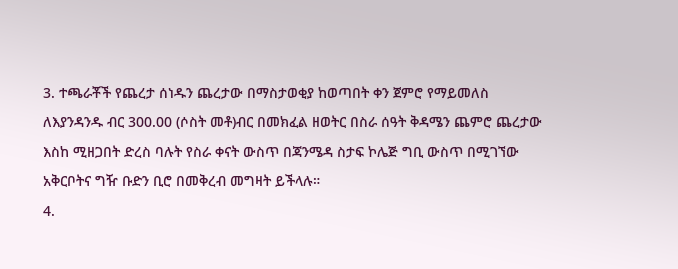3. ተጫራቾች የጨረታ ሰነዱን ጨረታው በማስታወቂያ ከወጣበት ቀን ጀምሮ የማይመለስ ለእያንዳንዱ ብር 300.00 (ሶስት መቶ)ብር በመክፈል ዘወትር በስራ ሰዓት ቅዳሜን ጨምሮ ጨረታው እስከ ሚዘጋበት ድረስ ባሉት የስራ ቀናት ውስጥ በጃንሜዳ ስታፍ ኮሌጅ ግቢ ውስጥ በሚገኘው አቅርቦትና ግዥ ቡድን ቢሮ በመቅረብ መግዛት ይችላሉ።
4.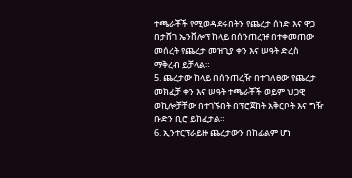ተጫራቾች የሚወዳደሩበትን የጨረታ ሰነድ እና ዋጋ በታሸገ ኤንቨሎፕ ከላይ በሰንጠረዡ በተቀመጠው መሰረት የጨረታ መዝጊያ ቀን እና ሠዓት ድረስ ማቅረብ ይቻላል።
5. ጨረታው ከላይ በሰንጠረዥ በተገለፀው የጨረታ መክፈቻ ቀን እና ሠዓት ተጫራቾች ወይም ህጋዊ ወኪሎቻቸው በተገኙበት በፕሮጀከት አቅርቦት እና ግዥ ቡድን ቢሮ ይከፈታል።
6. ኢንተርፕራይዙ ጨረታውን በከፊልም ሆነ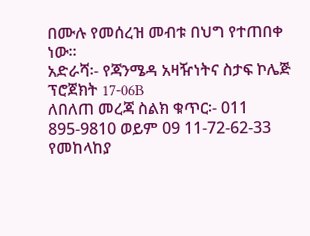በሙሉ የመሰረዝ መብቱ በህግ የተጠበቀ ነው።
አድራሻ፡- የጃንሜዳ አዛዥነትና ስታፍ ኮሌጅ ፕሮጀክት 17-06B
ለበለጠ መረጃ ስልክ ቁጥር፡- 011 895-9810 ወይም 09 11-72-62-33
የመከላከያ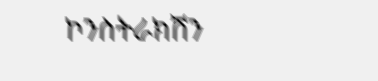ኮንስትራክሽን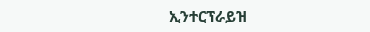ኢንተርፕራይዝ